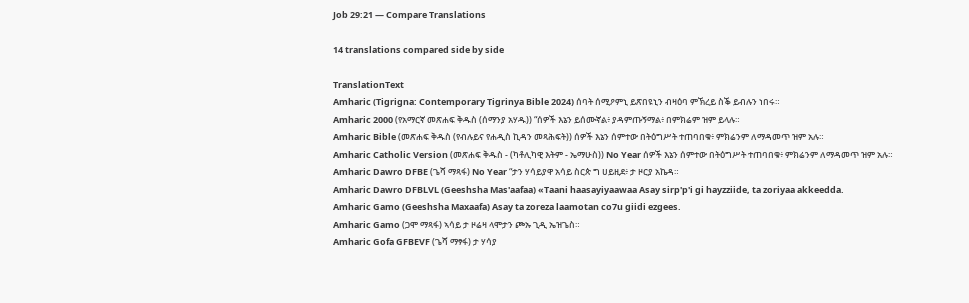Job 29:21 — Compare Translations

14 translations compared side by side

TranslationText
Amharic (Tigrigna: Contemporary Tigrinya Bible 2024) ሰባት ሰሚዖምኒ ይጽበዩኒን ብዛዕባ ምኽረይ ስቕ ይብሉን ነበሩ።
Amharic 2000 (የአማርኛ መጽሐፍ ቅዱስ (ሰማንያ አሃዱ)) “ሰዎች እኔን ይሰሙኛል፥ ያዳምጡኝማል፥ በምክሬም ዝም ይላሉ።
Amharic Bible (መጽሐፍ ቅዱስ (የብሉይና የሐዲስ ኪዳን መጻሕፍት)) ሰዎች እኔን ሰምተው በትዕግሥት ተጠባበቁ፥ ምክሬንም ለማዳመጥ ዝም አሉ።
Amharic Catholic Version (መጽሐፍ ቅዱስ - (ካቶሊካዊ እትም - ኤማሁስ)) No Year ሰዎች እኔን ሰምተው በትዕግሥት ተጠባበቁ፥ ምክሬንም ለማዳመጥ ዝም አሉ።
Amharic Dawro DFBE (ጌሻ ማጻፋ) No Year “ታን ሃሳይያዋ አሳይ ስርጵ ግ ሀይዚደ፥ ታ ዞርያ አኬዳ።
Amharic Dawro DFBLVL (Geeshsha Mas'aafaa) «Taani haasayiyaawaa Asay sirp'p'i gi hayzziide, ta zoriyaa akkeedda.
Amharic Gamo (Geeshsha Maxaafa) Asay ta zoreza laamotan co7u giidi ezgees.
Amharic Gamo (ጋሞ ማጻፋ) ኣሳይ ታ ዞሬዛ ላሞታን ጮኡ ጊዲ ኤዝጌስ።
Amharic Gofa GFBEVF (ጌሻ ማፃፋ) ታ ሃሳያ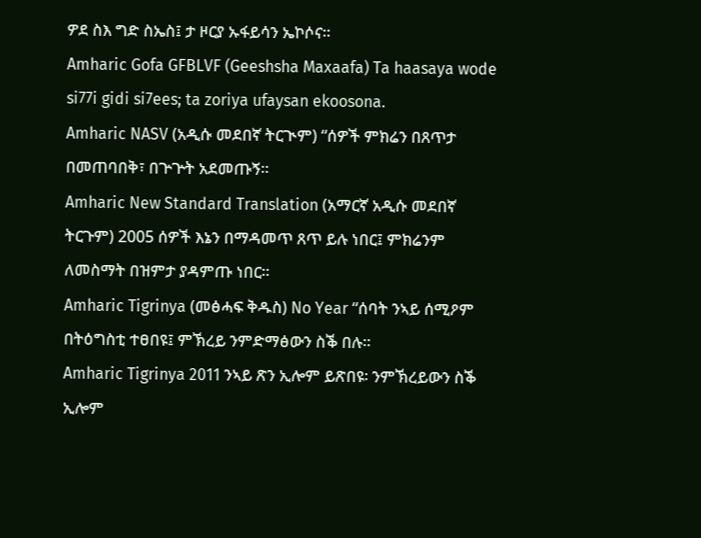ዎደ ስእ ግድ ስኤስ፤ ታ ዞርያ ኡፋይሳን ኤኮሶና።
Amharic Gofa GFBLVF (Geeshsha Maxaafa) Ta haasaya wode si77i gidi si7ees; ta zoriya ufaysan ekoosona.
Amharic NASV (አዲሱ መደበኛ ትርጒም) “ሰዎች ምክሬን በጸጥታ በመጠባበቅ፣ በጕጕት አደመጡኝ።
Amharic New Standard Translation (አማርኛ አዲሱ መደበኛ ትርጉም) 2005 ሰዎች እኔን በማዳመጥ ጸጥ ይሉ ነበር፤ ምክሬንም ለመስማት በዝምታ ያዳምጡ ነበር።
Amharic Tigrinya (መፅሓፍ ቅዱስ) No Year “ሰባት ንኣይ ሰሚዖም በትዕግስቲ ተፀበዩ፤ ምኽረይ ንምድማፅውን ስቕ በሉ።
Amharic Tigrinya 2011 ንኣይ ጽን ኢሎም ይጽበዩ፡ ንምኽረይውን ስቕ ኢሎም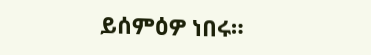ይሰምዕዎ ነበሩ።